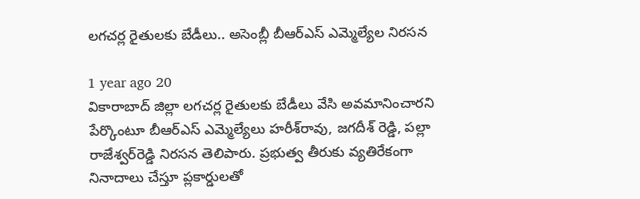లగచర్ల రైతులకు బేడీలు.. అసెంబ్లీ బీఆర్ఎస్ ఎమ్మెల్యేల నిరసన

1 year ago 20
వికారాబాద్ జిల్లా లగచర్ల రైతులకు బేడీలు వేసి అవమానించారని పేర్కొంటూ బీఆర్ఎస్ ఎమ్మెల్యేలు హరీశ్‌రావు, జగదీశ్‌ రెడ్డి, పల్లా రాజేశ్వర్‌రెడ్డి నిరసన తెలిపారు. ప్రభుత్వ తీరుకు వ్యతిరేకంగా నినాదాలు చేస్తూ ప్లకార్డులతో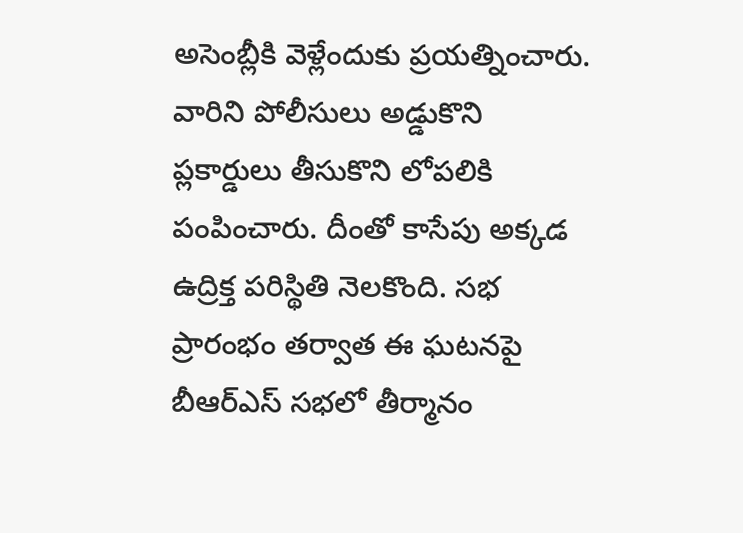అసెంబ్లీకి వెళ్లేందుకు ప్రయత్నించారు. వారిని పోలీసులు అడ్డుకొని ప్లకార్డులు తీసుకొని లోపలికి పంపించారు. దీంతో కాసేపు అక్కడ ఉద్రిక్త పరిస్థితి నెలకొంది. సభ ప్రారంభం తర్వాత ఈ ఘటనపై బీఆర్ఎస్ సభలో తీర్మానం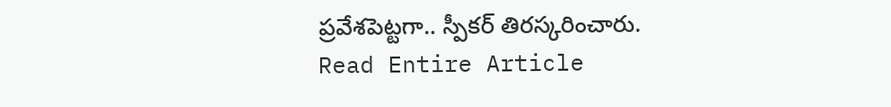ప్రవేశపెట్టగా.. స్పీకర్ తిరస్కరించారు.
Read Entire Article